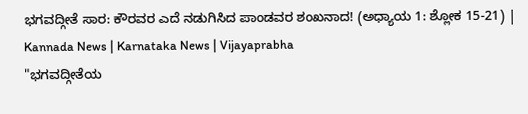ಭಗವದ್ಗೀತೆ ಸಾರ: ಕೌರವರ ಎದೆ ನಡುಗಿಸಿದ ಪಾಂಡವರ ಶಂಖನಾದ! (ಅಧ್ಯಾಯ 1: ಶ್ಲೋಕ 15-21) | Kannada News | Karnataka News | Vijayaprabha
"ಭಗವದ್ಗೀತೆಯ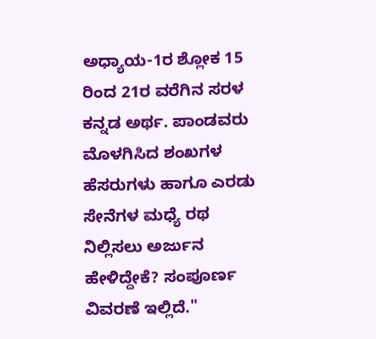ಅಧ್ಯಾಯ-1ರ ಶ್ಲೋಕ 15 ರಿಂದ 21ರ ವರೆಗಿನ ಸರಳ ಕನ್ನಡ ಅರ್ಥ. ಪಾಂಡವರು ಮೊಳಗಿಸಿದ ಶಂಖಗಳ ಹೆಸರುಗಳು ಹಾಗೂ ಎರಡು ಸೇನೆಗಳ ಮಧ್ಯೆ ರಥ ನಿಲ್ಲಿಸಲು ಅರ್ಜುನ ಹೇಳಿದ್ದೇಕೆ? ಸಂಪೂರ್ಣ ವಿವರಣೆ ಇಲ್ಲಿದೆ."